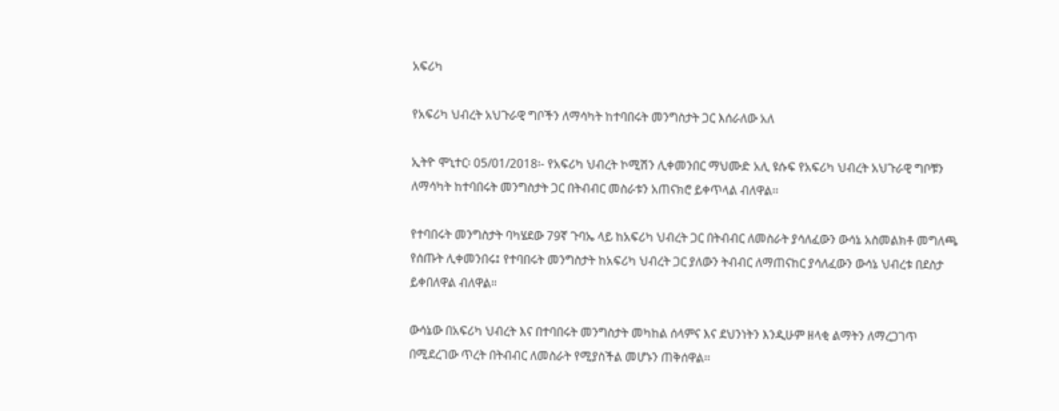አፍሪካ

የአፍሪካ ህብረት አህጉራዊ ግቦችን ለማሳካት ከተባበሩት መንግስታት ጋር እሰራለው አለ

ኢትዮ ሞኒተር፡ 05/01/2018፡- የአፍሪካ ህብረት ኮሚሽን ሊቀመንበር ማህሙድ አሊ ዩሱፍ የአፍሪካ ህብረት አህጉራዊ ግቦቹን ለማሳካት ከተባበሩት መንግስታት ጋር በትብብር መስራቱን አጠናክሮ ይቀጥላል ብለዋል፡፡

የተባበሩት መንግስታት ባካሄደው 79ኛ ጉባኤ ላይ ከአፍሪካ ህብረት ጋር በትብብር ለመስራት ያሳለፈውን ውሳኔ አስመልክቶ መግለጫ የሰጡት ሊቀመንበሩ፤ የተባበሩት መንግስታት ከአፍሪካ ህብረት ጋር ያለውን ትብብር ለማጠናከር ያሳለፈውን ውሳኔ ህብረቱ በደስታ ይቀበለዋል ብለዋል።

ውሳኔው በአፍሪካ ህብረት እና በተባበሩት መንግስታት መካከል ሰላምና እና ደህንነትን እንዲሁም ዘላቂ ልማትን ለማረጋገጥ በሚደረገው ጥረት በትብብር ለመስራት የሚያስችል መሆኑን ጠቅሰዋል፡፡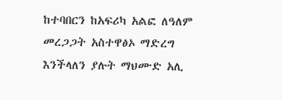ከተባበርን ከአፍሪካ አልፎ ለዓለም መረጋጋት አስተዋፅኦ ማድረግ እንችላለን ያሉት ማህሙድ አሊ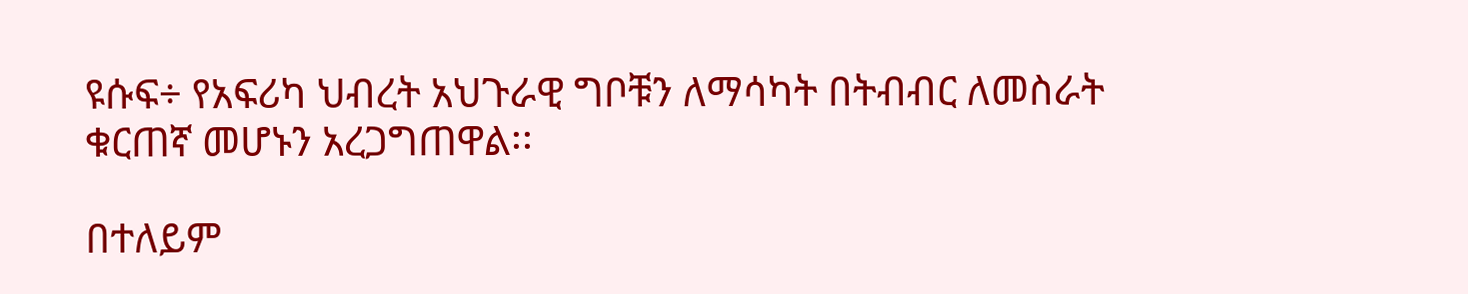ዩሱፍ÷ የአፍሪካ ህብረት አህጉራዊ ግቦቹን ለማሳካት በትብብር ለመስራት ቁርጠኛ መሆኑን አረጋግጠዋል፡፡

በተለይም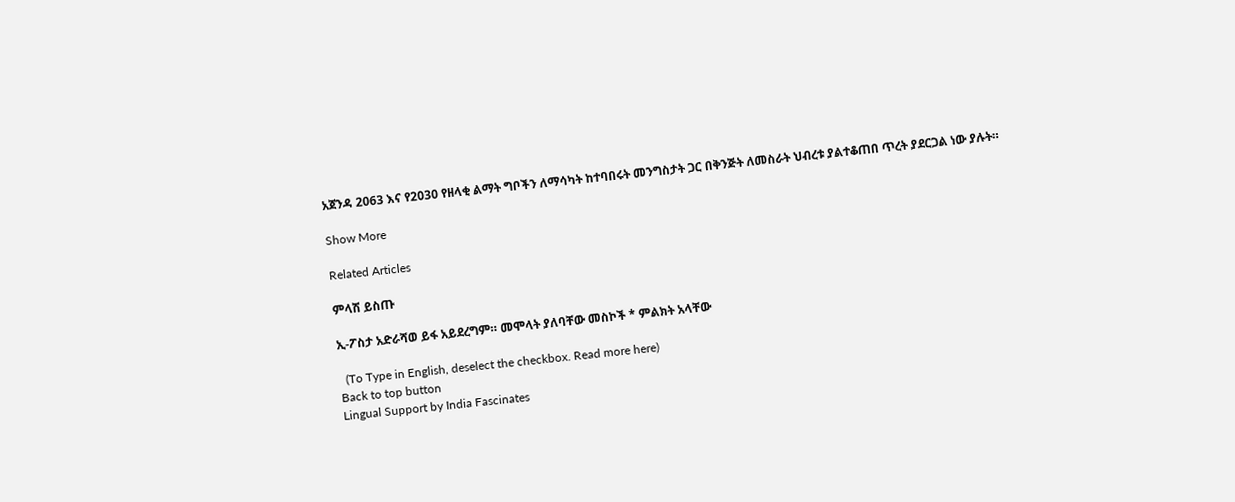አጀንዳ 2063 እና የ2030 የዘላቂ ልማት ግቦችን ለማሳካት ከተባበሩት መንግስታት ጋር በቅንጅት ለመስራት ህብረቱ ያልተቆጠበ ጥረት ያደርጋል ነው ያሉት።

Show More

Related Articles

ምላሽ ይስጡ

ኢ-ፖስታ አድራሻወ ይፋ አይደረግም። መሞላት ያለባቸው መስኮች * ምልክት አላቸው

  (To Type in English, deselect the checkbox. Read more here)
Back to top button
Lingual Support by India Fascinates